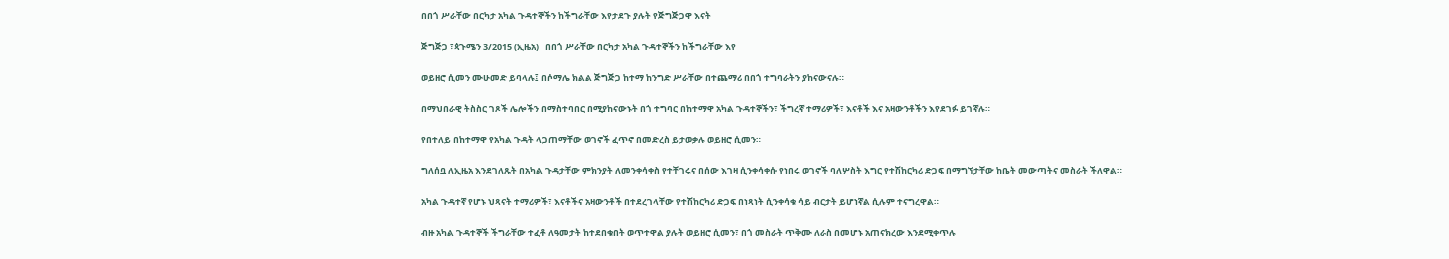በበጎ ሥራቸው በርካታ አካል ጉዳተኞችን ከችግራቸው እየታደጉ ያሉት የጅግጅጋዋ እናት

ጅግጅጋ ፣ጳጉሜን 3/2015 (ኢዜአ)   በበጎ ሥራቸው በርካታ አካል ጉዳተኞችን ከችግራቸው እየ

ወይዘሮ ሲመን ሙሁመድ ይባላሉ፤ በሶማሌ ክልል ጅግጅጋ ከተማ ከንግድ ሥራቸው በተጨማሪ በበጎ ተግባራትን ያከናውናሉ።

በማህበራዊ ትስስር ገጾች ሌሎችን በማስተባበር በሚያከናውኑት በጎ ተግባር በከተማዋ አካል ጉዳተኞችን፣ ችግረኛ ተማሪዎች፣ እናቶች እና አዛውንቶችን እየደገፉ ይገኛሉ።

የበተለይ በከተማዋ የአካል ጉዳት ላጋጠማቸው ወገኖች ፈጥኖ በመድረስ ይታወቃሉ ወይዘሮ ሲመን።

ግለሰቧ ለኢዜአ እንደገለጹት በአካል ጉዳታቸው ምክንያት ለመንቀሳቀስ የተቸገሩና በሰው እገዛ ሲንቀሳቀሱ የነበሩ ወገኖች ባለሦስት እግር የተሽከርካሪ ድጋፍ በማግኘታቸው ከቤት መውጣትና መስራት ችለዋል።

አካል ጉዳተኛ የሆኑ ህጻናት ተማሪዎች፣ እናቶችና አዛውንቶች በተደረገላቸው የተሽከርካሪ ድጋፍ በነጻነት ሲንቀሳቁ ሳይ ብርታት ይሆነኛል ሲሉም ተናግረዋል።

ብዙ አካል ጉዳተኞች ችግራቸው ተፈቶ ለዓመታት ከተደበቁበት ወጥተዋል ያሉት ወይዘሮ ሲመን፣ በጎ መስራት ጥቅሙ ለራስ በመሆኑ አጠናክረው እንደሚቀጥሉ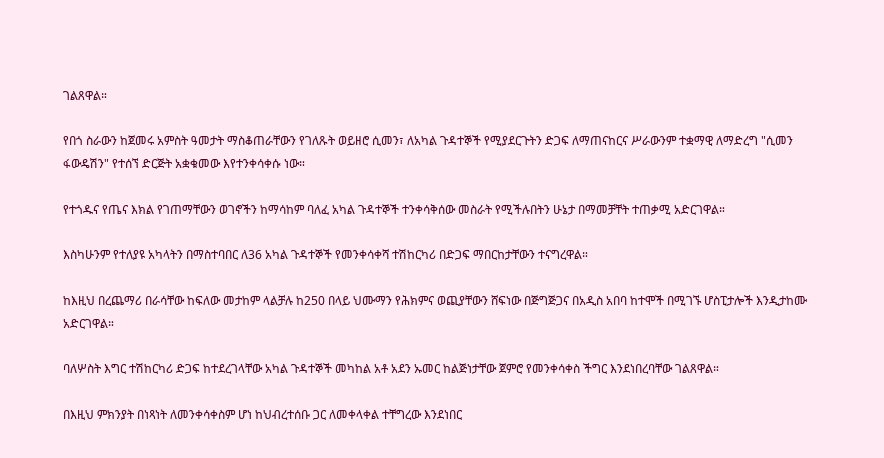ገልጸዋል።

የበጎ ስራውን ከጀመሩ አምስት ዓመታት ማስቆጠራቸውን የገለጹት ወይዘሮ ሲመን፣ ለአካል ጉዳተኞች የሚያደርጉትን ድጋፍ ለማጠናከርና ሥራውንም ተቋማዊ ለማድረግ "ሲመን ፋውዴሽን" የተሰኘ ድርጅት አቋቁመው እየተንቀሳቀሱ ነው።

የተጎዱና የጤና እክል የገጠማቸውን ወገኖችን ከማሳከም ባለፈ አካል ጉዳተኞች ተንቀሳቅሰው መስራት የሚችሉበትን ሁኔታ በማመቻቸት ተጠቃሚ አድርገዋል።

እስካሁንም የተለያዩ አካላትን በማስተባበር ለ36 አካል ጉዳተኞች የመንቀሳቀሻ ተሽከርካሪ በድጋፍ ማበርከታቸውን ተናግረዋል።

ከእዚህ በረጨማሪ በራሳቸው ከፍለው መታከም ላልቻሉ ከ250 በላይ ህሙማን የሕክምና ወጪያቸውን ሸፍነው በጅግጅጋና በአዲስ አበባ ከተሞች በሚገኙ ሆስፒታሎች እንዲታከሙ አድርገዋል።

ባለሦስት እግር ተሽከርካሪ ድጋፍ ከተደረገላቸው አካል ጉዳተኞች መካከል አቶ አደን ኡመር ከልጅነታቸው ጀምሮ የመንቀሳቀስ ችግር እንደነበረባቸው ገልጸዋል።

በእዚህ ምክንያት በነጻነት ለመንቀሳቀስም ሆነ ከህብረተሰቡ ጋር ለመቀላቀል ተቸግረው እንደነበር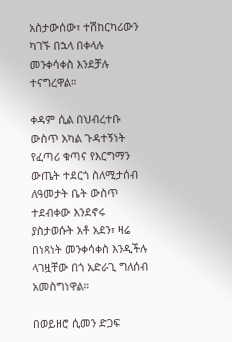አስታውሰው፣ ተሽከርካሪውን ካገኙ በኋላ በቀላሉ መንቀሳቀስ እንደቻሉ ተናግረዋል።

ቀዳም ሲል በህብረተቡ ውስጥ አካል ጉዳተኝነት የፈጣሪ ቁጣና የእርግማን ውጤት ተደርጎ ስለሚታሰብ ለዓመታት ቤት ውስጥ ተደብቀው እንደኖሩ ያስታወሱት አቶ አደን፣ ዛሬ በነጻነት መንቀሳቀስ እንዲችሉ ላገዟቸው በጎ አድራጊ ግለሰብ አመስግነዋል።

በወይዘሮ ሲመን ድጋፍ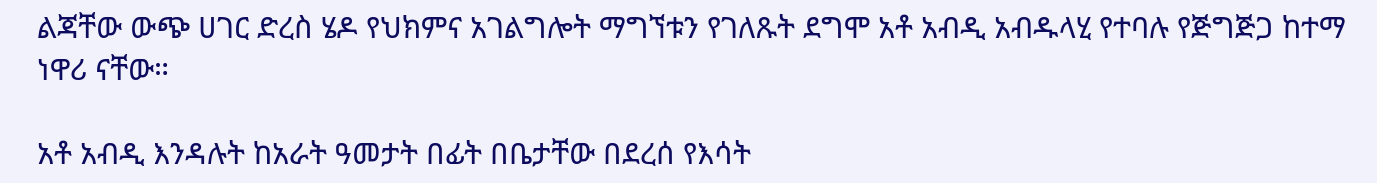ልጃቸው ውጭ ሀገር ድረስ ሄዶ የህክምና አገልግሎት ማግኘቱን የገለጹት ደግሞ አቶ አብዲ አብዱላሂ የተባሉ የጅግጅጋ ከተማ ነዋሪ ናቸው።

አቶ አብዲ እንዳሉት ከአራት ዓመታት በፊት በቤታቸው በደረሰ የእሳት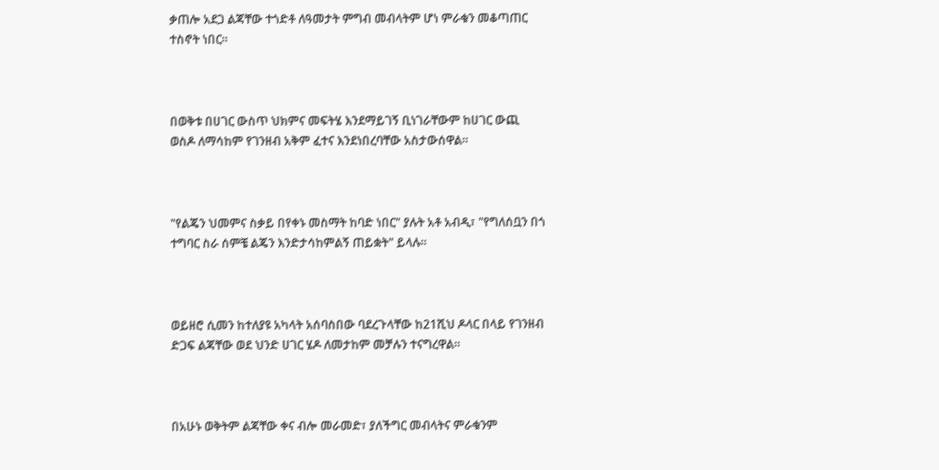ቃጠሎ አደጋ ልጃቸው ተጎድቶ ለዓመታት ምግብ መብላትም ሆነ ምራቁን መቆጣጠር ተስኖት ነበር።



በወቅቱ በሀገር ውስጥ ህክምና መፍትሄ እንደማይገኝ ቢነገራቸውም ከሀገር ውጪ ወስዶ ለማሳከም የገንዘብ አቅም ፈተና እንደነበረባቸው አስታውሰዋል።



"የልጄን ህመምና ስቃይ በየቀኑ መስማት ከባድ ነበር" ያሉት አቶ አብዲ፣ "የግለሰቧን በጎ ተግባር ስራ ሰምቼ ልጄን እንድታሳከምልኝ ጠይቋት" ይላሉ።



ወይዘሮ ሲመን ከተለያዩ አካላት አሰባስበው ባደረጉላቸው ከ21ሺህ ዶላር በላይ የገንዘብ ድጋፍ ልጃቸው ወደ ህንድ ሀገር ሄዶ ለመታከም መቻሉን ተናግረዋል።



በአሁኑ ወቅትም ልጃቸው ቀና ብሎ መራመድ፣ ያለችግር መብላትና ምራቁንም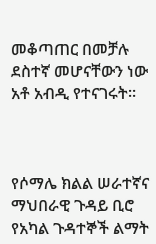መቆጣጠር በመቻሉ ደስተኛ መሆናቸውን ነው አቶ አብዲ የተናገሩት።



የሶማሌ ክልል ሠራተኛና ማህበራዊ ጉዳይ ቢሮ የአካል ጉዳተኞች ልማት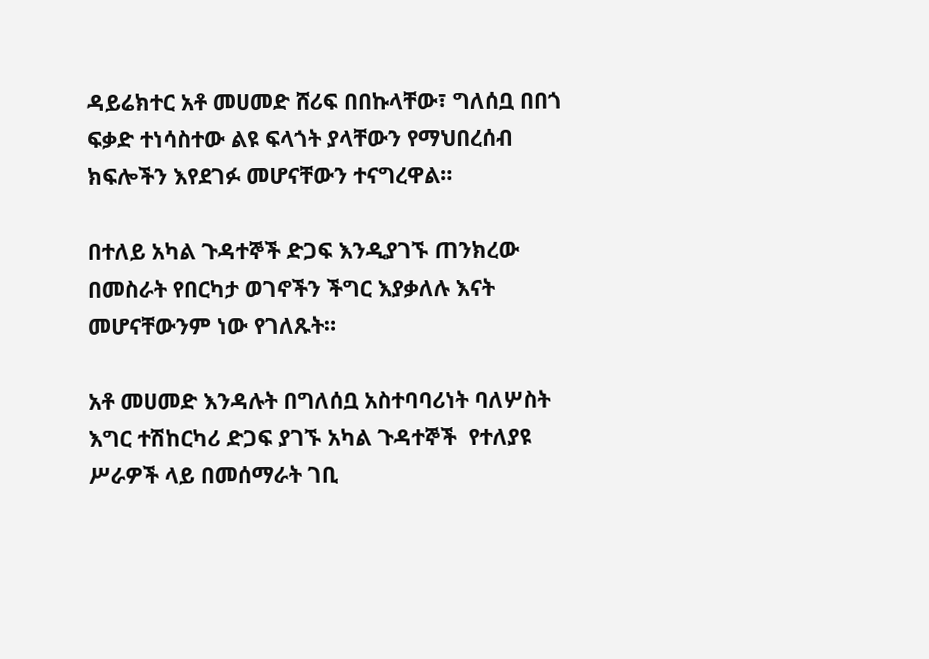ዳይሬክተር አቶ መሀመድ ሸሪፍ በበኩላቸው፣ ግለሰቧ በበጎ ፍቃድ ተነሳስተው ልዩ ፍላጎት ያላቸውን የማህበረሰብ ክፍሎችን እየደገፉ መሆናቸውን ተናግረዋል።

በተለይ አካል ጉዳተኞች ድጋፍ እንዲያገኙ ጠንክረው በመስራት የበርካታ ወገኖችን ችግር እያቃለሉ እናት መሆናቸውንም ነው የገለጹት።

አቶ መሀመድ እንዳሉት በግለሰቧ አስተባባሪነት ባለሦስት እግር ተሽከርካሪ ድጋፍ ያገኙ አካል ጉዳተኞች  የተለያዩ ሥራዎች ላይ በመሰማራት ገቢ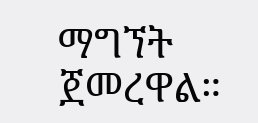ማግኘት ጀመረዋል።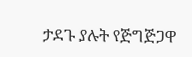ታደጉ ያሉት የጅግጅጋዋ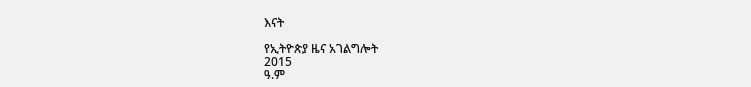እናት

የኢትዮጵያ ዜና አገልግሎት
2015
ዓ.ም